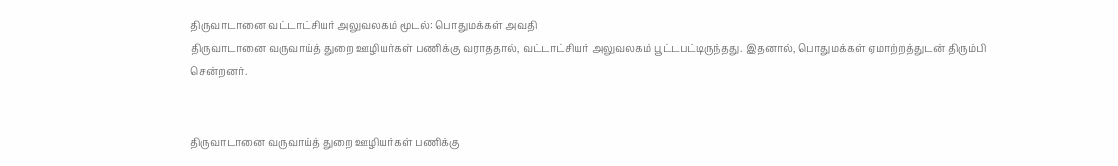திருவாடானை வட்டாட்சியர் அலுவலகம் மூடல்: பொதுமக்கள் அவதி
திருவாடானை வருவாய்த் துறை ஊழியர்கள் பணிக்கு வராததால், வட்டாட்சியர் அலுவலகம் பூட்டபட்டிருந்தது. இதனால், பொதுமக்கள் ஏமாற்றத்துடன் திரும்பி சென்றனர்.


திருவாடானை வருவாய்த் துறை ஊழியர்கள் பணிக்கு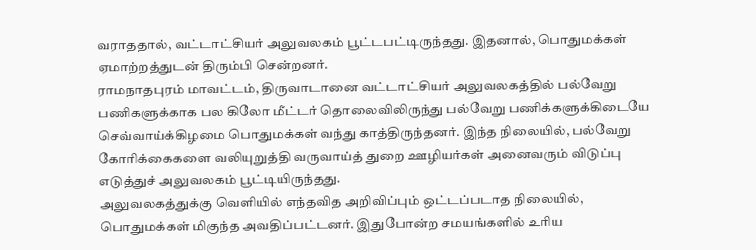வராததால், வட்டாட்சியர் அலுவலகம் பூட்டபட்டிருந்தது. இதனால், பொதுமக்கள் ஏமாற்றத்துடன் திரும்பி சென்றனர்.
ராமநாதபுரம் மாவட்டம், திருவாடானை வட்டாட்சியர் அலுவலகத்தில் பல்வேறு பணிகளுக்காக பல கிலோ மீட்டர் தொலைவிலிருந்து பல்வேறு பணிக்களுக்கிடையே செவ்வாய்க்கிழமை பொதுமக்கள் வந்து காத்திருந்தனர். இந்த நிலையில், பல்வேறு கோரிக்கைகளை வலியுறுத்தி வருவாய்த் துறை ஊழியர்கள் அனைவரும் விடுப்பு எடுத்துச் அலுவலகம் பூட்டியிருந்தது.
அலுவலகத்துக்கு வெளியில் எந்தவித அறிவிப்பும் ஒட்டப்படாத நிலையில், பொதுமக்கள் மிகுந்த அவதிப்பட்டனர். இதுபோன்ற சமயங்களில் உரிய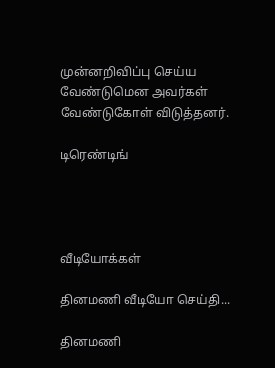முன்னறிவிப்பு செய்ய வேண்டுமென அவர்கள் வேண்டுகோள் விடுத்தனர்.

டிரெண்டிங்




வீடியோக்கள்

தினமணி வீடியோ செய்தி...

தினமணி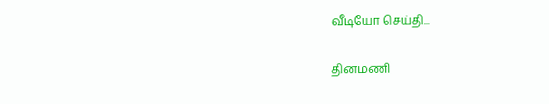வீடியோ செய்தி...

தினமணி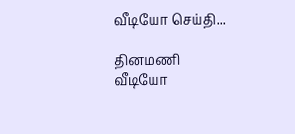வீடியோ செய்தி...

தினமணி வீடியோ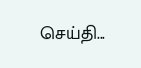செய்தி...